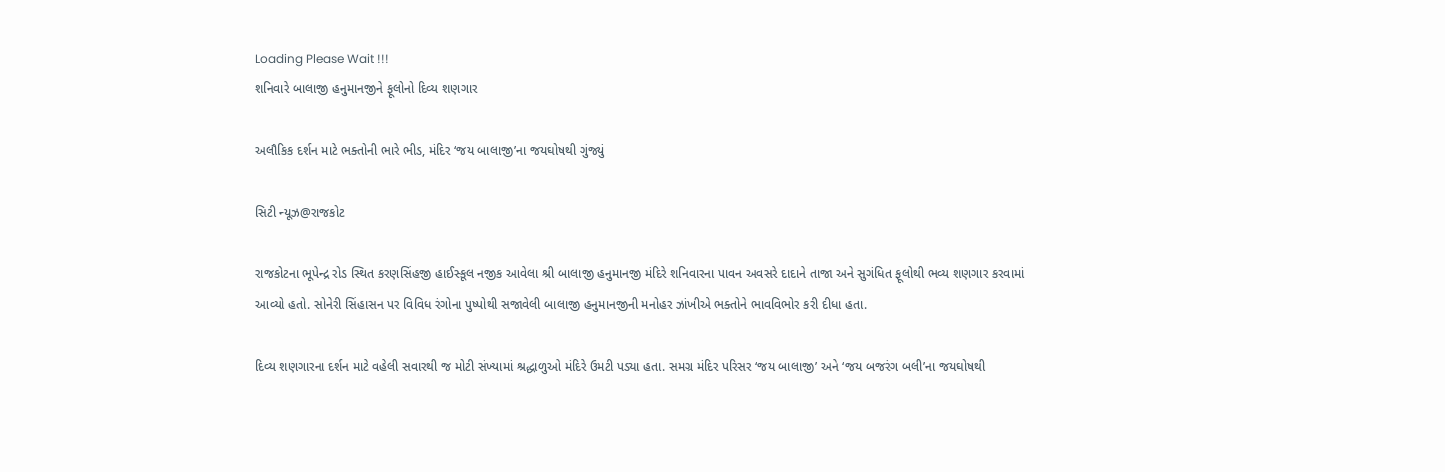Loading Please Wait !!!
શનિવારે બાલાજી હનુમાનજીને ફૂલોનો દિવ્ય શણગાર

અલૌકિક દર્શન માટે ભક્તોની ભારે ભીડ, મંદિર ‘જય બાલાજી’ના જયઘોષથી ગુંજ્યું

સિટી ન્યૂઝ@રાજકોટ

રાજકોટના ભૂપેન્દ્ર રોડ સ્થિત કરણસિંહજી હાઈસ્કૂલ નજીક આવેલા શ્રી બાલાજી હનુમાનજી મંદિરે શનિવારના પાવન અવસરે દાદાને તાજા અને સુગંધિત ફૂલોથી ભવ્ય શણગાર કરવામાં આવ્યો હતો. સોનેરી સિંહાસન પર વિવિધ રંગોના પુષ્પોથી સજાવેલી બાલાજી હનુમાનજીની મનોહર ઝાંખીએ ભક્તોને ભાવવિભોર કરી દીધા હતા.

દિવ્ય શણગારના દર્શન માટે વહેલી સવારથી જ મોટી સંખ્યામાં શ્રદ્ધાળુઓ મંદિરે ઉમટી પડ્યા હતા. સમગ્ર મંદિર પરિસર ‘જય બાલાજી’ અને ‘જય બજરંગ બલી’ના જયઘોષથી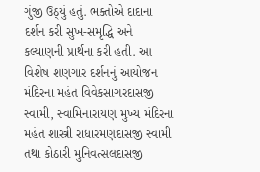ગુંજી ઉઠ્યું હતું. ભક્તોએ દાદાના દર્શન કરી સુખ-સમૃદ્ધિ અને કલ્યાણની પ્રાર્થના કરી હતી. આ વિશેષ શણગાર દર્શનનું આયોજન મંદિરના મહંત વિવેકસાગરદાસજી સ્વામી, સ્વામિનારાયણ મુખ્ય મંદિરના મહંત શાસ્ત્રી રાધારમણદાસજી સ્વામી તથા કોઠારી મુનિવત્સલદાસજી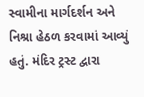સ્વામીના માર્ગદર્શન અને નિશ્રા હેઠળ કરવામાં આવ્યું હતું. મંદિર ટ્રસ્ટ દ્વારા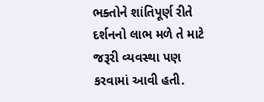ભક્તોને શાંતિપૂર્ણ રીતે દર્શનનો લાભ મળે તે માટે જરૂરી વ્યવસ્થા પણ કરવામાં આવી હતી.